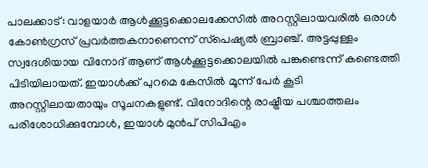പാലക്കാട്: വാളയാർ ആൾക്കൂട്ടക്കൊലക്കേസിൽ അറസ്റ്റിലായവരിൽ ഒരാൾ കോൺഗ്രസ് പ്രവർത്തകനാണെന്ന് സ്‌പെഷ്യൽ ബ്രാഞ്ച്. അട്ടപ്പുള്ളം സ്വദേശിയായ വിനോദ് ആണ് ആൾക്കൂട്ടക്കൊലയിൽ പങ്കുണ്ടെന്ന് കണ്ടെത്തി പിടിയിലായത്. ഇയാൾക്ക് പുറമെ കേസിൽ മൂന്ന് പേർ കൂടി അറസ്റ്റിലായതായും സൂചനകളുണ്ട്. വിനോദിന്റെ രാഷ്ട്രീയ പശ്ചാത്തലം പരിശോധിക്കുമ്പോൾ, ഇയാൾ മുൻപ് സിപിഎം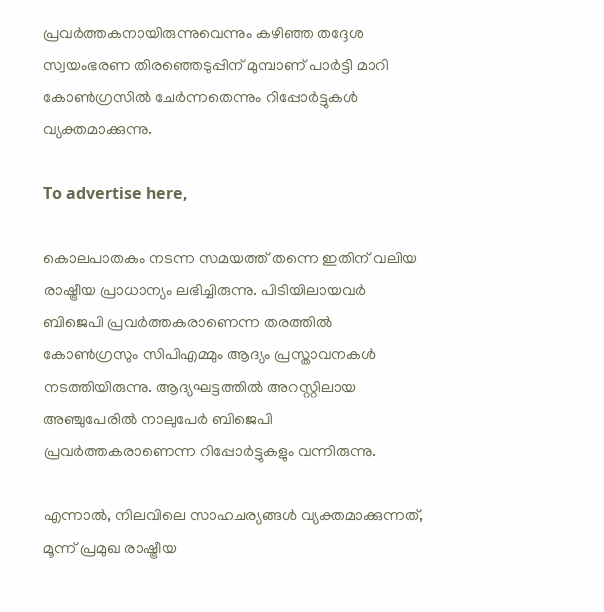പ്രവർത്തകനായിരുന്നുവെന്നും കഴിഞ്ഞ തദ്ദേശ സ്വയംഭരണ തിരഞ്ഞെടുപ്പിന് മുമ്പാണ് പാർട്ടി മാറി കോൺഗ്രസിൽ ചേർന്നതെന്നും റിപ്പോർട്ടുകൾ വ്യക്തമാക്കുന്നു.

To advertise here,

കൊലപാതകം നടന്ന സമയത്ത് തന്നെ ഇതിന് വലിയ രാഷ്ട്രീയ പ്രാധാന്യം ലഭിച്ചിരുന്നു. പിടിയിലായവർ ബിജെപി പ്രവർത്തകരാണെന്ന തരത്തിൽ കോൺഗ്രസും സിപിഎമ്മും ആദ്യം പ്രസ്താവനകൾ നടത്തിയിരുന്നു. ആദ്യഘട്ടത്തിൽ അറസ്റ്റിലായ അഞ്ചുപേരിൽ നാലുപേർ ബിജെപി പ്രവർത്തകരാണെന്ന റിപ്പോർട്ടുകളും വന്നിരുന്നു.

എന്നാൽ, നിലവിലെ സാഹചര്യങ്ങൾ വ്യക്തമാക്കുന്നത്, മൂന്ന് പ്രമുഖ രാഷ്ട്രീയ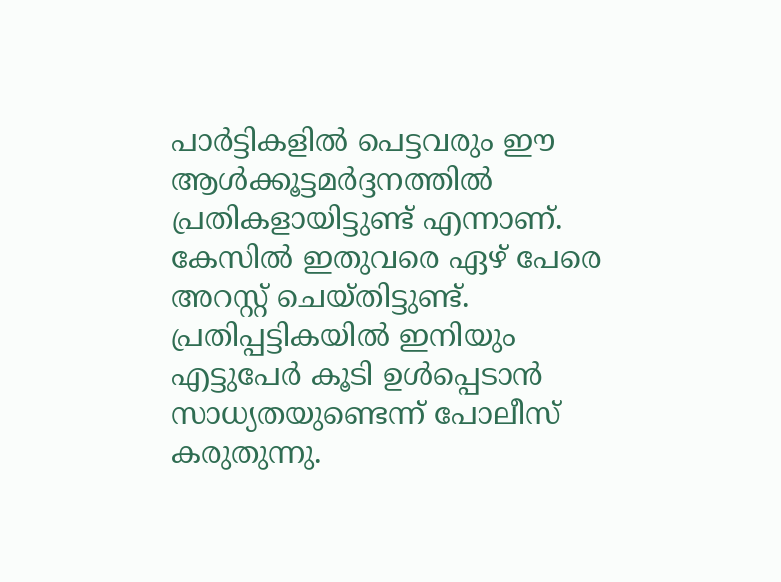പാർട്ടികളിൽ പെട്ടവരും ഈ ആൾക്കൂട്ടമർദ്ദനത്തിൽ പ്രതികളായിട്ടുണ്ട് എന്നാണ്. കേസിൽ ഇതുവരെ ഏഴ് പേരെ അറസ്റ്റ് ചെയ്തിട്ടുണ്ട്. പ്രതിപ്പട്ടികയിൽ ഇനിയും എട്ടുപേർ കൂടി ഉൾപ്പെടാൻ സാധ്യതയുണ്ടെന്ന് പോലീസ് കരുതുന്നു.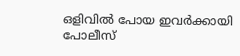ഒളിവിൽ പോയ ഇവർക്കായി പോലീസ്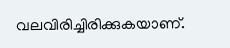വലവിരിച്ചിരിക്കുകയാണ്.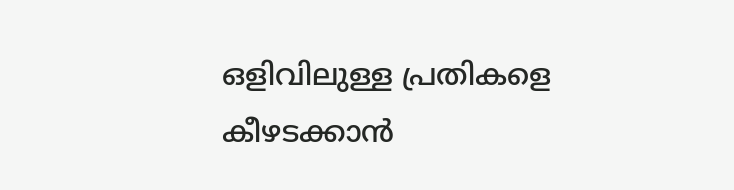ഒളിവിലുള്ള പ്രതികളെ കീഴടക്കാൻ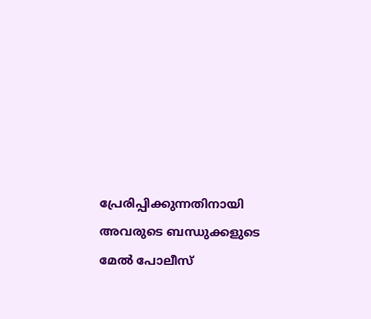പ്രേരിപ്പിക്കുന്നതിനായി അവരുടെ ബന്ധുക്കളുടെ മേൽ പോലീസ്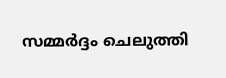സമ്മർദ്ദം ചെലുത്തി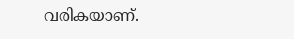വരികയാണ്.